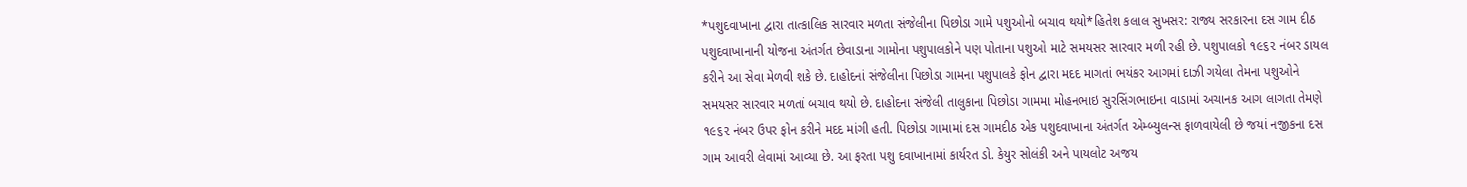*પશુદવાખાના દ્વારા તાત્કાલિક સારવાર મળતા સંજેલીના પિછોડા ગામે પશુઓનો બચાવ થયો*હિતેશ કલાલ સુખસર: રાજ્ય સરકારના દસ ગામ દીઠ પશુદવાખાનાની યોજના અંતર્ગત છેવાડાના ગામોના પશુપાલકોને પણ પોતાના પશુઓ માટે સમયસર સારવાર મળી રહી છે. પશુપાલકો ૧૯૬૨ નંબર ડાયલ કરીને આ સેવા મેળવી શકે છે. દાહોદનાં સંજેલીના પિછોડા ગામના પશુપાલકે ફોન દ્વારા મદદ માગતાં ભયંકર આગમાં દાઝી ગયેલા તેમના પશુઓને સમયસર સારવાર મળતાં બચાવ થયો છે. દાહોદના સંજેલી તાલુકાના પિછોડા ગામમા મોહનભાઇ સુરસિંગભાઇના વાડામાં અચાનક આગ લાગતા તેમણે ૧૯૬૨ નંબર ઉપર ફોન કરીને મદદ માંગી હતી. પિછોડા ગામામાં દસ ગામદીઠ એક પશુદવાખાના અંતર્ગત એમ્બ્યુલન્સ ફાળવાયેલી છે જયાં નજીકના દસ ગામ આવરી લેવામાં આવ્યા છે. આ ફરતા પશુ દવાખાનામાં કાર્યરત ડો. કેયુર સોલંકી અને પાયલોટ અજય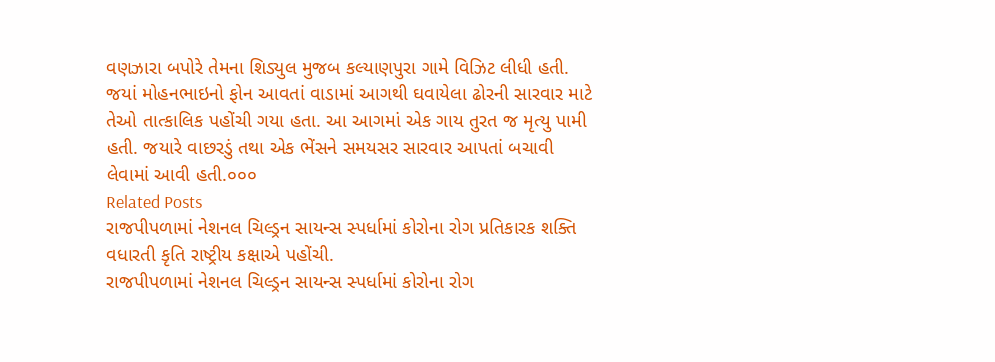વણઝારા બપોરે તેમના શિડ્યુલ મુજબ કલ્યાણપુરા ગામે વિઝિટ લીધી હતી. જયાં મોહનભાઇનો ફોન આવતાં વાડામાં આગથી ઘવાયેલા ઢોરની સારવાર માટે તેઓ તાત્કાલિક પહોંચી ગયા હતા. આ આગમાં એક ગાય તુરત જ મૃત્યુ પામી હતી. જયારે વાછરડું તથા એક ભેંસને સમયસર સારવાર આપતાં બચાવી લેવામાં આવી હતી.૦૦૦
Related Posts
રાજપીપળામાં નેશનલ ચિલ્ડ્રન સાયન્સ સ્પર્ધામાં કોરોના રોગ પ્રતિકારક શક્તિ વધારતી કૃતિ રાષ્ટ્રીય કક્ષાએ પહોંચી.
રાજપીપળામાં નેશનલ ચિલ્ડ્રન સાયન્સ સ્પર્ધામાં કોરોના રોગ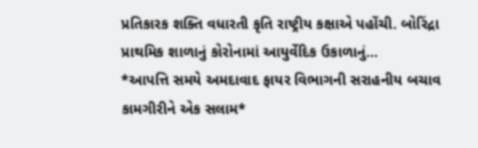પ્રતિકારક શક્તિ વધારતી કૃતિ રાષ્ટ્રીય કક્ષાએ પહોંચી. બોરિંદ્રા પ્રાથમિક શાળાનું કોરોનામાં આયુર્વેદિક ઉકાળાનું…
*આપત્તિ સમયે અમદાવાદ ફાયર વિભાગની સરાહનીય બચાવ કામગીરીને એક સલામ*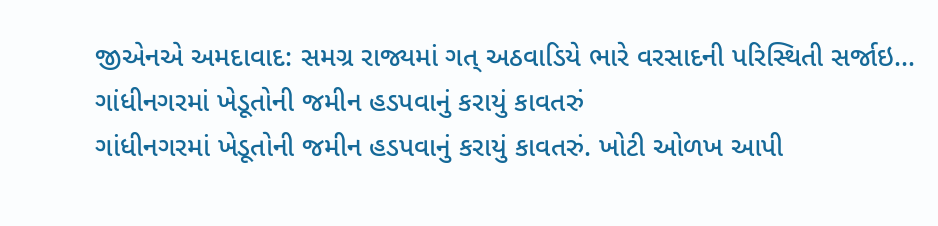જીએનએ અમદાવાદ: સમગ્ર રાજ્યમાં ગત્ અઠવાડિયે ભારે વરસાદની પરિસ્થિતી સર્જાઇ…
ગાંધીનગરમાં ખેડૂતોની જમીન હડપવાનું કરાયું કાવતરું
ગાંધીનગરમાં ખેડૂતોની જમીન હડપવાનું કરાયું કાવતરું. ખોટી ઓળખ આપી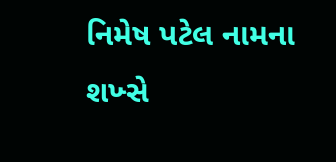નિમેષ પટેલ નામના શખ્સે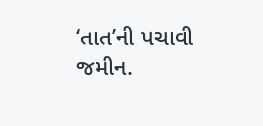‘તાત’ની પચાવી જમીન.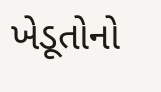ખેડૂતોનો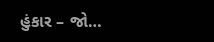હુંકાર – જો…